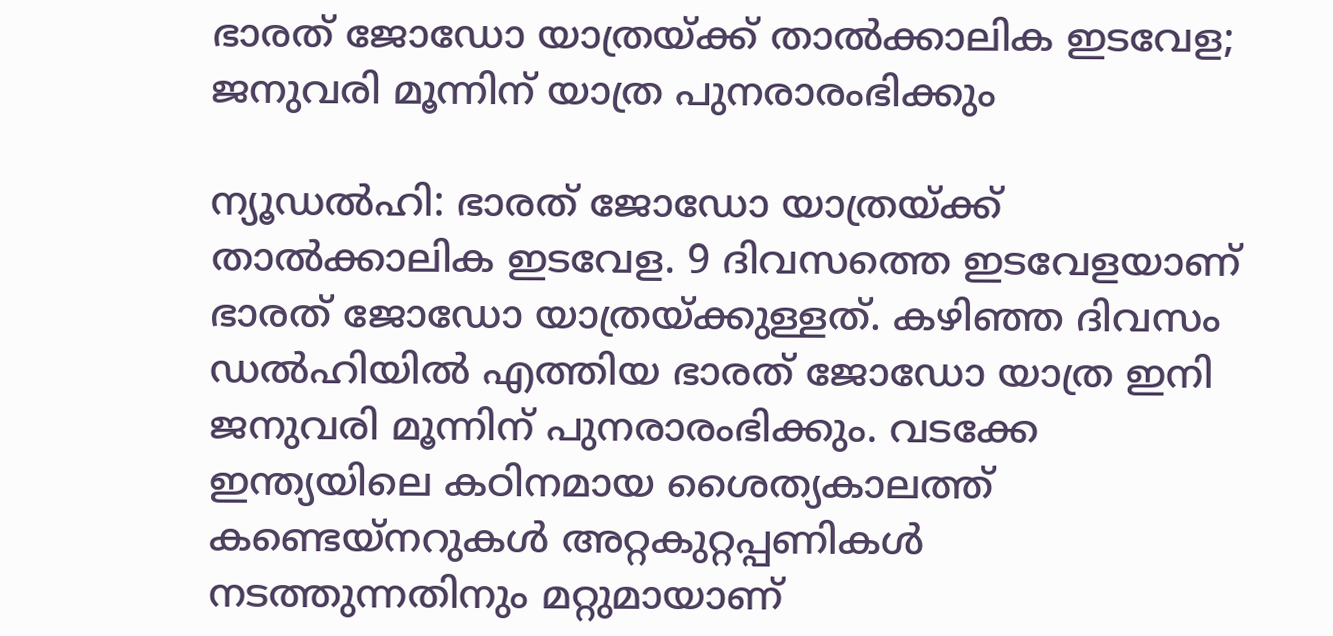ഭാരത് ജോഡോ യാത്രയ്ക്ക് താൽക്കാലിക ഇടവേള; ജനുവരി മൂന്നിന് യാത്ര പുനരാരംഭിക്കും

ന്യൂഡൽഹി: ഭാരത് ജോഡോ യാത്രയ്ക്ക് താൽക്കാലിക ഇടവേള. 9 ദിവസത്തെ ഇടവേളയാണ് ഭാരത് ജോഡോ യാത്രയ്ക്കുള്ളത്. കഴിഞ്ഞ ദിവസം ഡൽഹിയിൽ എത്തിയ ഭാരത് ജോഡോ യാത്ര ഇനി ജനുവരി മൂന്നിന് പുനരാരംഭിക്കും. വടക്കേ ഇന്ത്യയിലെ കഠിനമായ ശൈത്യകാലത്ത് കണ്ടെയ്‌നറുകൾ അറ്റകുറ്റപ്പണികൾ നടത്തുന്നതിനും മറ്റുമായാണ്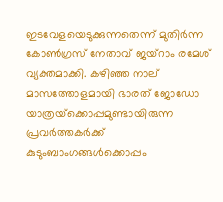ഇടവേളയെടുക്കുന്നതെന്ന് മുതിർന്ന കോൺഗ്രസ് നേതാവ് ജയ്‌റാം രമേശ് വ്യക്തമാക്കി. കഴിഞ്ഞ നാല് മാസത്തോളമായി ഭാരത് ജോഡോ യാത്രയ്‌ക്കൊപ്പമുണ്ടായിരുന്ന പ്രവർത്തകർക്ക് കുടുംബാംഗങ്ങൾക്കൊപ്പം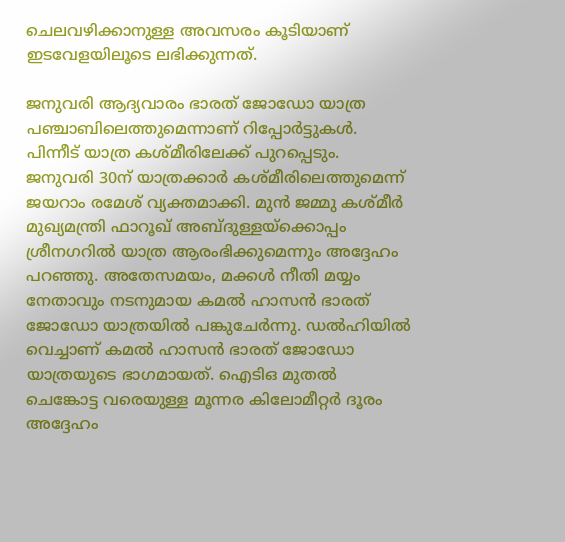ചെലവഴിക്കാനുള്ള അവസരം കൂടിയാണ് ഇടവേളയിലൂടെ ലഭിക്കുന്നത്.

ജനുവരി ആദ്യവാരം ഭാരത് ജോഡോ യാത്ര പഞ്ചാബിലെത്തുമെന്നാണ് റിപ്പോർട്ടുകൾ. പിന്നീട് യാത്ര കശ്മീരിലേക്ക് പുറപ്പെടും. ജനുവരി 30ന് യാത്രക്കാർ കശ്മീരിലെത്തുമെന്ന് ജയറാം രമേശ് വ്യക്തമാക്കി. മുൻ ജമ്മു കശ്മീർ മുഖ്യമന്ത്രി ഫാറൂഖ് അബ്ദുള്ളയ്‌ക്കൊപ്പം ശ്രീനഗറിൽ യാത്ര ആരംഭിക്കുമെന്നും അദ്ദേഹം പറഞ്ഞു. അതേസമയം, മക്കൾ നീതി മയ്യം നേതാവും നടനുമായ കമൽ ഹാസൻ ഭാരത് ജോഡോ യാത്രയിൽ പങ്കുചേർന്നു. ഡൽഹിയിൽ വെച്ചാണ് കമൽ ഹാസൻ ഭാരത് ജോഡോ യാത്രയുടെ ഭാഗമായത്. ഐടിഒ മുതൽ ചെങ്കോട്ട വരെയുള്ള മൂന്നര കിലോമീറ്റർ ദൂരം അദ്ദേഹം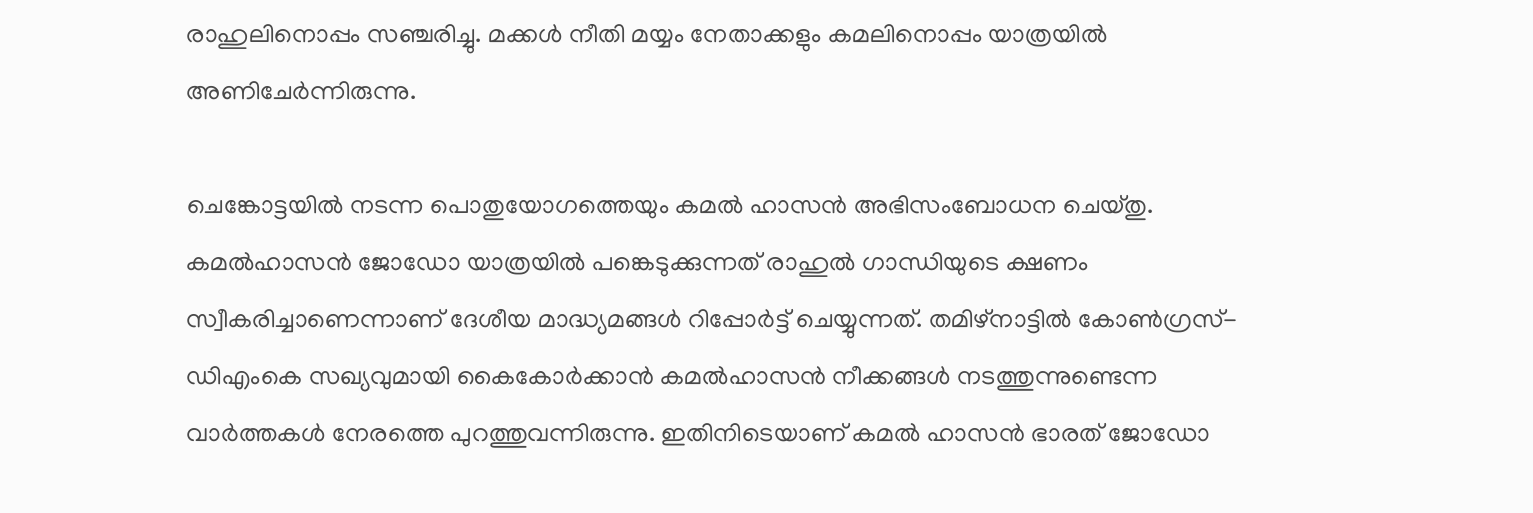രാഹുലിനൊപ്പം സഞ്ചരിച്ചു. മക്കൾ നീതി മയ്യം നേതാക്കളും കമലിനൊപ്പം യാത്രയിൽ അണിചേർന്നിരുന്നു.

ചെങ്കോട്ടയിൽ നടന്ന പൊതുയോഗത്തെയും കമൽ ഹാസൻ അഭിസംബോധന ചെയ്തു. കമൽഹാസൻ ജോഡോ യാത്രയിൽ പങ്കെടുക്കുന്നത് രാഹുൽ ഗാന്ധിയുടെ ക്ഷണം സ്വീകരിച്ചാണെന്നാണ് ദേശീയ മാദ്ധ്യമങ്ങൾ റിപ്പോർട്ട് ചെയ്യുന്നത്. തമിഴ്‌നാട്ടിൽ കോൺഗ്രസ്-ഡിഎംകെ സഖ്യവുമായി കൈകോർക്കാൻ കമൽഹാസൻ നീക്കങ്ങൾ നടത്തുന്നുണ്ടെന്ന വാർത്തകൾ നേരത്തെ പുറത്തുവന്നിരുന്നു. ഇതിനിടെയാണ് കമൽ ഹാസൻ ഭാരത് ജോഡോ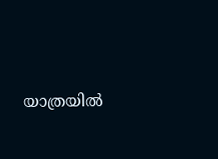യാത്രയിൽ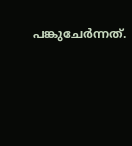പങ്കുചേർന്നത്.